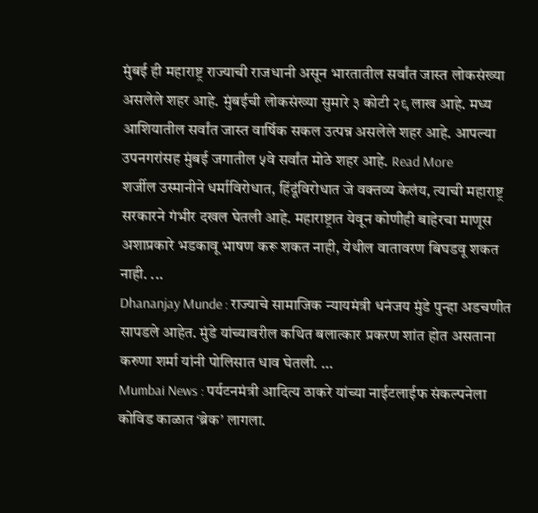मुंबई ही महाराष्ट्र राज्याची राजधानी असून भारतातील सर्वांत जास्त लोकसंख्या असलेले शहर आहे. मुंबईची लोकसंख्या सुमारे ३ कोटी २९ लाख आहे. मध्य आशियातील सर्वांत जास्त वार्षिक सकल उत्पन्न असलेले शहर आहे. आपल्या उपनगरांसह मुंबई जगातील ५वे सर्वांत मोठे शहर आहे. Read More
शर्जील उस्मानीने धर्माविरोधात, हिंदूंविरोधात जे वक्तव्य केलंय, त्याची महाराष्ट्र सरकारने गंभीर दखल घेतली आहे. महाराष्ट्रात येवून कोणीही बाहेरचा माणूस अशाप्रकारे भडकावू भाषण करू शकत नाही, येथील वातावरण बिघडवू शकत नाही. ...
Dhananjay Munde : राज्याचे सामाजिक न्यायमंत्री धनंजय मुंडे पुन्हा अडचणीत सापडले आहेत. मुंडे यांच्यावरील कथित बलात्कार प्रकरण शांत होत असताना करुणा शर्मा यांनी पोलिसात धाव घेतली. ...
Mumbai News : पर्यटनमंत्री आदित्य ठाकरे यांच्या नाईटलाईफ संकल्पनेला कोविड काळात ‘ब्रेक’ लागला.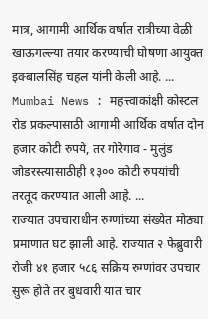मात्र, आगामी आर्थिक वर्षात रात्रीच्या वेळी खाऊगल्ल्या तयार करण्याची घोषणा आयुक्त इक्बालसिंह चहल यांनी केली आहे. ...
Mumbai News : महत्त्वाकांक्षी कोस्टल रोड प्रकल्पासाठी आगामी आर्थिक वर्षात दोन हजार कोटी रुपये, तर गोरेगाव - मुलुंड जोडरस्त्यासाठीही १३०० कोटी रुपयांची तरतूद करण्यात आली आहे. ...
राज्यात उपचाराधीन रुग्णांच्या संख्येत मोठ्या प्रमाणात घट झाली आहे. राज्यात २ फेब्रुवारी रोजी ४१ हजार ५८६ सक्रिय रुग्णांवर उपचार सुरू होते तर बुधवारी यात चार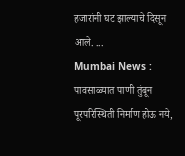हजारांनी घट झाल्याचे दिसून आले. ...
Mumbai News : पावसाळ्यात पाणी तुंबून पूरपरिस्थिती निर्माण होऊ नये,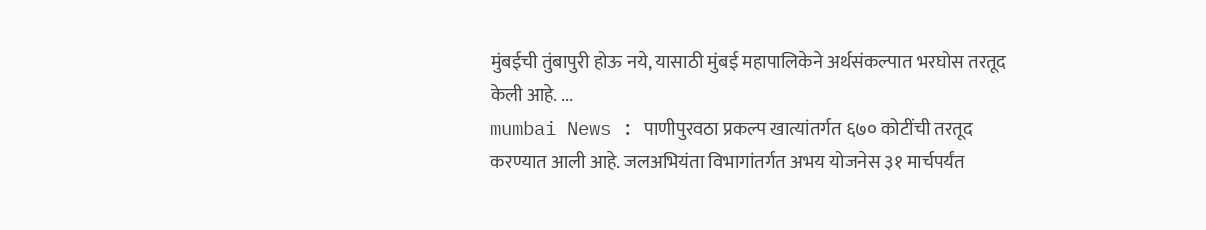मुंबईची तुंबापुरी होऊ नये, यासाठी मुंबई महापालिकेने अर्थसंकल्पात भरघोस तरतूद केली आहे. ...
mumbai News : पाणीपुरवठा प्रकल्प खात्यांतर्गत ६७० कोटींची तरतूद करण्यात आली आहे. जलअभियंता विभागांतर्गत अभय योजनेस ३१ मार्चपर्यंत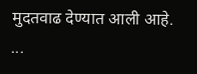मुदतवाढ देण्यात आली आहे. ...